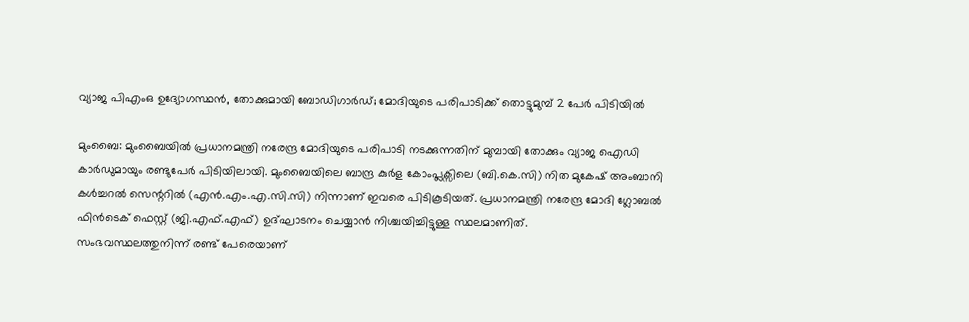വ്യാജ പിഎംഒ ഉദ്യോഗസ്ഥൻ, തോക്കുമായി ബോഡിഗാർഡ്; മോദിയുടെ പരിപാടിക്ക് തൊട്ടുമുമ്പ് 2 പേർ പിടിയിൽ

മുംബൈ: മുംബൈയിൽ പ്രധാനമന്ത്രി നരേന്ദ്ര മോദിയുടെ പരിപാടി നടക്കുന്നതിന് മുമ്പായി തോക്കും വ്യാജ ഐഡി കാർഡുമായും രണ്ടുപേർ പിടിയിലായി. മുംബൈയിലെ ബാന്ദ്ര കുർള കോംപ്ലക്സിലെ (ബി.കെ.സി) നിത മുകേഷ് അംബാനി കൾച്ചറൽ സെന്ററിൽ (എൻ.എം.എ.സി.സി) നിന്നാണ് ഇവരെ പിടികൂടിയത്. പ്രധാനമന്ത്രി നരേന്ദ്ര മോദി ഗ്ലോബൽ ഫിൻടെക് ഫെസ്റ്റ് (ജി.എഫ്.എഫ്) ഉദ്ഘാടനം ചെയ്യാൻ നിശ്ചയിച്ചിട്ടുള്ള സ്ഥലമാണിത്.
സംഭവസ്ഥലത്തുനിന്ന് രണ്ട് പേരെയാണ്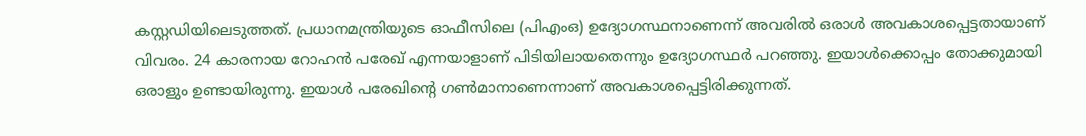കസ്റ്റഡിയിലെടുത്തത്. പ്രധാനമന്ത്രിയുടെ ഓഫീസിലെ (പിഎംഒ) ഉദ്യോഗസ്ഥനാണെന്ന് അവരിൽ ഒരാൾ അവകാശപ്പെട്ടതായാണ് വിവരം. 24 കാരനായ റോഹൻ പരേഖ് എന്നയാളാണ് പിടിയിലായതെന്നും ഉദ്യോഗസ്ഥർ പറഞ്ഞു. ഇയാൾക്കൊപ്പം തോക്കുമായി ഒരാളും ഉണ്ടായിരുന്നു. ഇയാൾ പരേഖിന്റെ ഗൺമാനാണെന്നാണ് അവകാശപ്പെട്ടിരിക്കുന്നത്.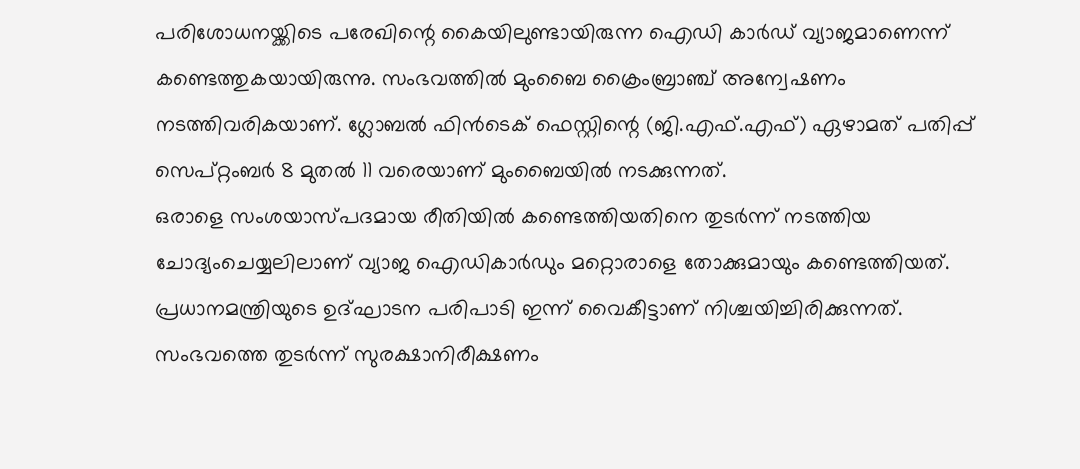പരിശോധനയ്ക്കിടെ പരേഖിന്റെ കൈയിലുണ്ടായിരുന്ന ഐഡി കാർഡ് വ്യാജമാണെന്ന് കണ്ടെത്തുകയായിരുന്നു. സംഭവത്തിൽ മുംബൈ ക്രൈംബ്രാഞ്ച് അന്വേഷണം നടത്തിവരികയാണ്. ഗ്ലോബൽ ഫിൻടെക് ഫെസ്റ്റിന്റെ (ജി.എഫ്.എഫ്) ഏഴാമത് പതിപ്പ് സെപ്റ്റംബർ 8 മുതൽ 11 വരെയാണ് മുംബൈയിൽ നടക്കുന്നത്.
ഒരാളെ സംശയാസ്പദമായ രീതിയിൽ കണ്ടെത്തിയതിനെ തുടർന്ന് നടത്തിയ ചോദ്യംചെയ്യലിലാണ് വ്യാജ ഐഡികാർഡും മറ്റൊരാളെ തോക്കുമായും കണ്ടെത്തിയത്. പ്രധാനമന്ത്രിയുടെ ഉദ്ഘാടന പരിപാടി ഇന്ന് വൈകീട്ടാണ് നിശ്ചയിച്ചിരിക്കുന്നത്. സംഭവത്തെ തുടർന്ന് സുരക്ഷാനിരീക്ഷണം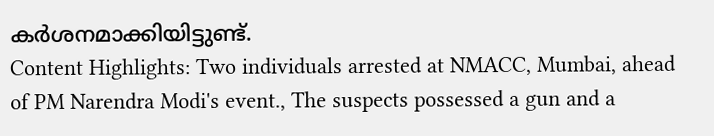കർശനമാക്കിയിട്ടുണ്ട്.
Content Highlights: Two individuals arrested at NMACC, Mumbai, ahead of PM Narendra Modi's event., The suspects possessed a gun and a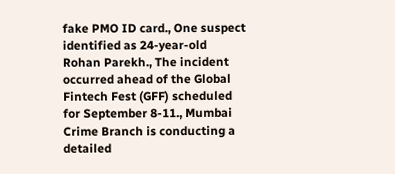fake PMO ID card., One suspect identified as 24-year-old Rohan Parekh., The incident occurred ahead of the Global Fintech Fest (GFF) scheduled for September 8-11., Mumbai Crime Branch is conducting a detailed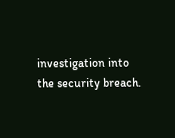investigation into the security breach.